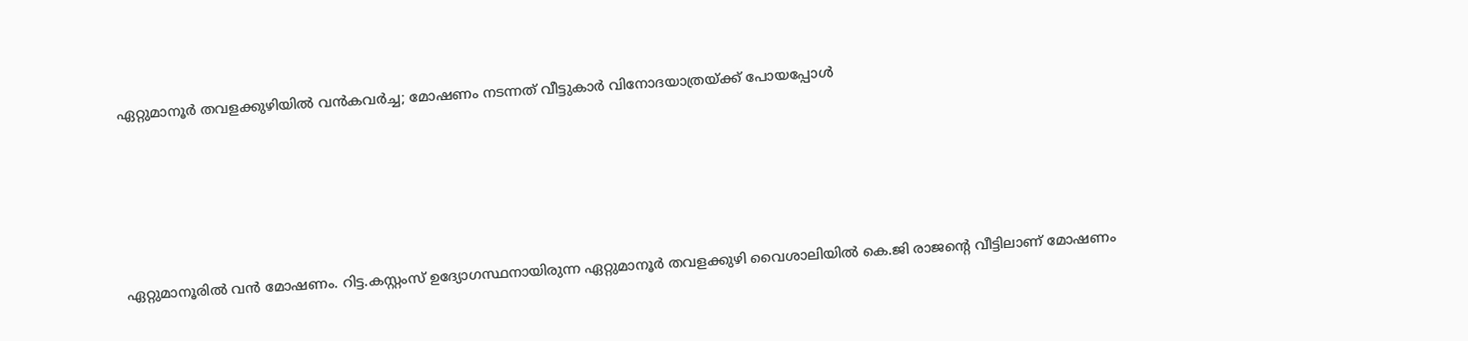ഏറ്റുമാനൂര്‍ തവളക്കുഴിയില്‍ വന്‍കവര്‍ച്ച; മോഷണം നടന്നത് വീട്ടുകാര്‍ വിനോദയാത്രയ്ക്ക് പോയപ്പോള്‍





ഏറ്റുമാനൂരില്‍ വന്‍ മോഷണം. റിട്ട.കസ്റ്റംസ് ഉദ്യോഗസ്ഥനായിരുന്ന ഏറ്റുമാനൂര്‍ തവളക്കുഴി വൈശാലിയില്‍ കെ.ജി രാജന്റെ വീട്ടിലാണ് മോഷണം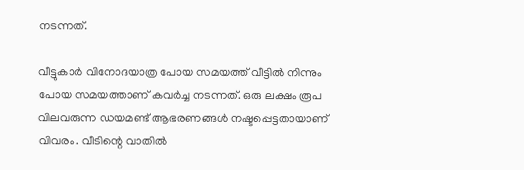നടന്നത്.

വീട്ടുകാര്‍ വിനോദയാത്ര പോയ സമയത്ത് വീട്ടില്‍ നിന്നും പോയ സമയത്താണ് കവര്‍ച്ച നടന്നത്. ഒരു ലക്ഷം രൂപ വിലവരുന്ന ഡയമണ്ട് ആഭരണങ്ങള്‍ നഷ്ടപ്പെട്ടതായാണ് വിവരം. വീടിന്റെ വാതില്‍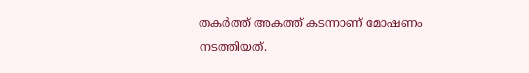തകര്‍ത്ത് അകത്ത് കടന്നാണ് മോഷണം നടത്തിയത്.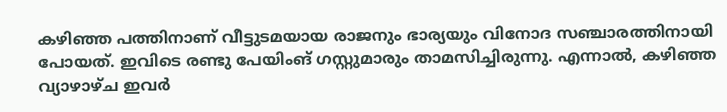കഴിഞ്ഞ പത്തിനാണ് വീട്ടുടമയായ രാജനും ഭാര്യയും വിനോദ സഞ്ചാരത്തിനായി പോയത്. ഇവിടെ രണ്ടു പേയിംങ് ഗസ്റ്റുമാരും താമസിച്ചിരുന്നു. എന്നാല്‍, കഴിഞ്ഞ വ്യാഴാഴ്ച ഇവര്‍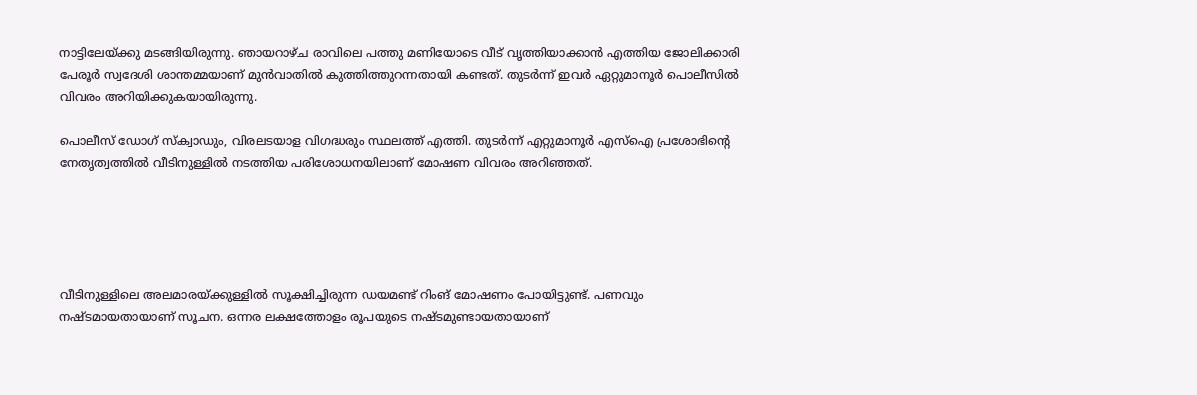നാട്ടിലേയ്ക്കു മടങ്ങിയിരുന്നു. ഞായറാഴ്ച രാവിലെ പത്തു മണിയോടെ വീട് വൃത്തിയാക്കാന്‍ എത്തിയ ജോലിക്കാരി പേരൂര്‍ സ്വദേശി ശാന്തമ്മയാണ് മുന്‍വാതില്‍ കുത്തിത്തുറന്നതായി കണ്ടത്. തുടര്‍ന്ന് ഇവര്‍ ഏറ്റുമാനൂര്‍ പൊലീസില്‍ വിവരം അറിയിക്കുകയായിരുന്നു.

പൊലീസ് ഡോഗ് സ്‌ക്വാഡും, വിരലടയാള വിഗദ്ധരും സ്ഥലത്ത് എത്തി. തുടര്‍ന്ന് എറ്റുമാനൂര്‍ എസ്ഐ പ്രശോഭിന്റെ നേതൃത്വത്തില്‍ വീടിനുള്ളില്‍ നടത്തിയ പരിശോധനയിലാണ് മോഷണ വിവരം അറിഞ്ഞത്.





വീടിനുള്ളിലെ അലമാരയ്ക്കുള്ളില്‍ സൂക്ഷിച്ചിരുന്ന ഡയമണ്ട് റിംങ് മോഷണം പോയിട്ടുണ്ട്. പണവും നഷ്ടമായതായാണ് സൂചന. ഒന്നര ലക്ഷത്തോളം രൂപയുടെ നഷ്ടമുണ്ടായതായാണ്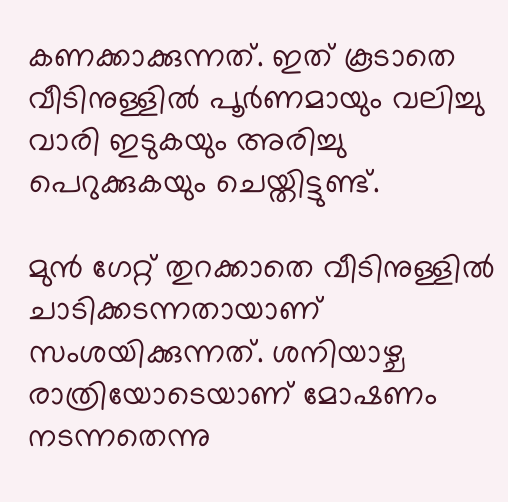കണക്കാക്കുന്നത്. ഇത് കൂടാതെ വീടിനുള്ളില്‍ പൂര്‍ണമായും വലിച്ചു വാരി ഇടുകയും അരിച്ചു പെറുക്കുകയും ചെയ്തിട്ടുണ്ട്.

മുന്‍ ഗേറ്റ് തുറക്കാതെ വീടിനുള്ളില്‍ ചാടിക്കടന്നതായാണ് സംശയിക്കുന്നത്. ശനിയാഴ്ച രാത്രിയോടെയാണ് മോഷണം നടന്നതെന്നു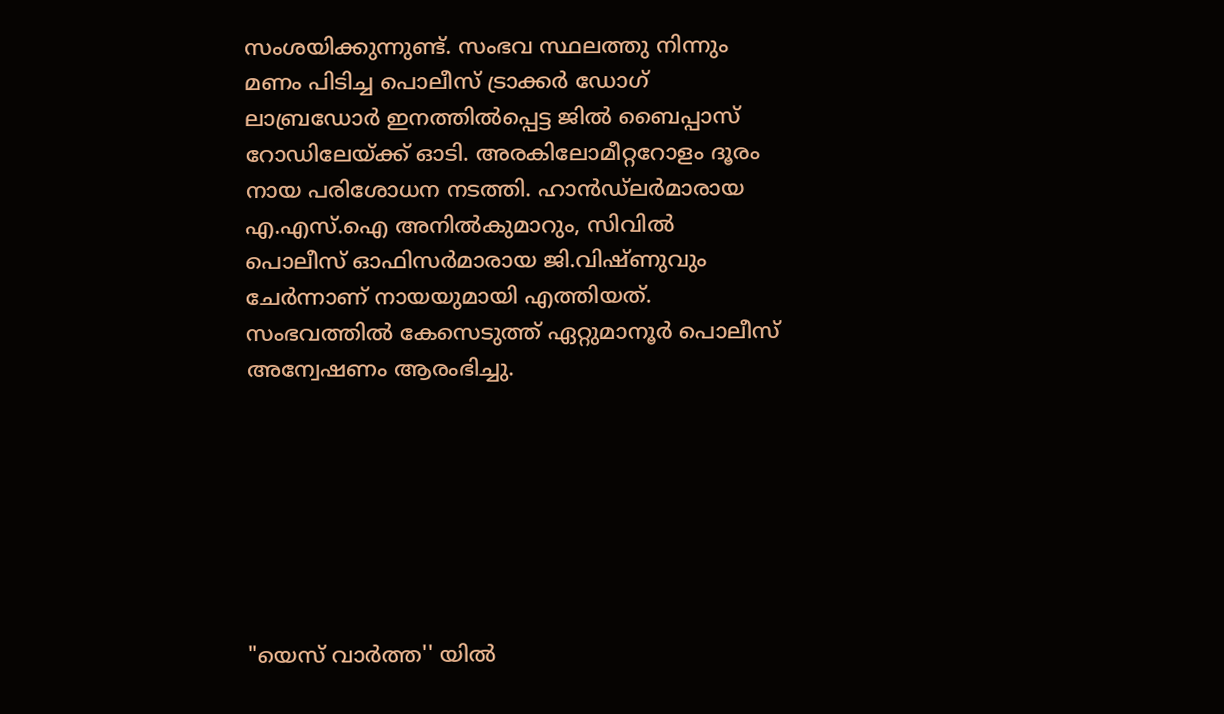സംശയിക്കുന്നുണ്ട്. സംഭവ സ്ഥലത്തു നിന്നും മണം പിടിച്ച പൊലീസ് ട്രാക്കര്‍ ഡോഗ് ലാബ്രഡോര്‍ ഇനത്തില്‍പ്പെട്ട ജില്‍ ബൈപ്പാസ് റോഡിലേയ്ക്ക് ഓടി. അരകിലോമീറ്ററോളം ദൂരം നായ പരിശോധന നടത്തി. ഹാന്‍ഡ്ലര്‍മാരായ എ.എസ്.ഐ അനില്‍കുമാറും, സിവില്‍ പൊലീസ് ഓഫിസര്‍മാരായ ജി.വിഷ്ണുവും ചേര്‍ന്നാണ് നായയുമായി എത്തിയത്. സംഭവത്തില്‍ കേസെടുത്ത് ഏറ്റുമാനൂര്‍ പൊലീസ് അന്വേഷണം ആരംഭിച്ചു.







"യെസ് വാർത്ത'' യിൽ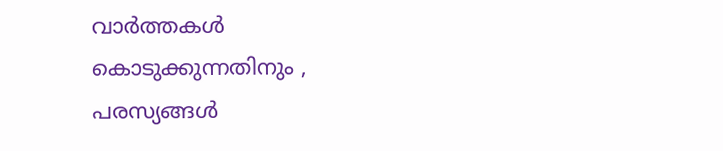വാർത്തകൾ കൊടുക്കുന്നതിനും ,
പരസ്യങ്ങൾ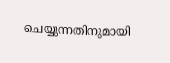ചെയ്യുന്നതിനുമായി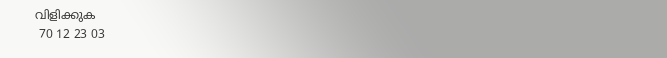വിളിക്കുക
 70 12 23 03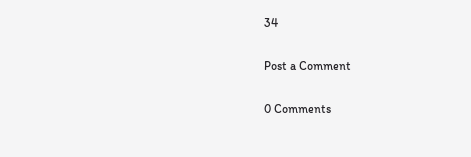34

Post a Comment

0 Comments